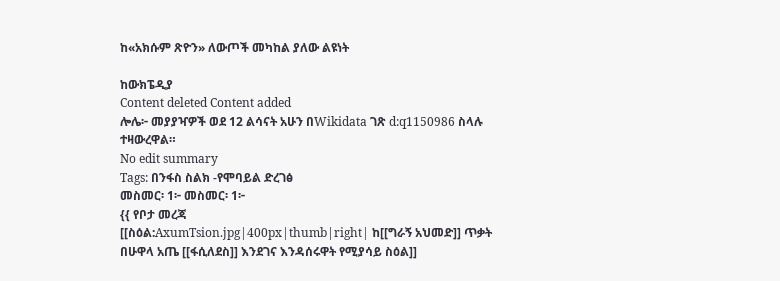ከ«አክሱም ጽዮን» ለውጦች መካከል ያለው ልዩነት

ከውክፔዲያ
Content deleted Content added
ሎሌ፦ መያያዣዎች ወደ 12 ልሳናት አሁን በWikidata ገጽ d:q1150986 ስላሉ ተዛውረዋል።
No edit summary
Tags: በንፋስ ስልክ -የሞባይል ድረገፅ
መስመር፡ 1፦ መስመር፡ 1፦
{{ የቦታ መረጃ
[[ስዕል:AxumTsion.jpg|400px|thumb|right| ከ[[ግራኝ አህመድ]] ጥቃት በሁዋላ አጤ [[ፋሲለደስ]] እንደገና እንዳሰሩዋት የሚያሳይ ስዕል]]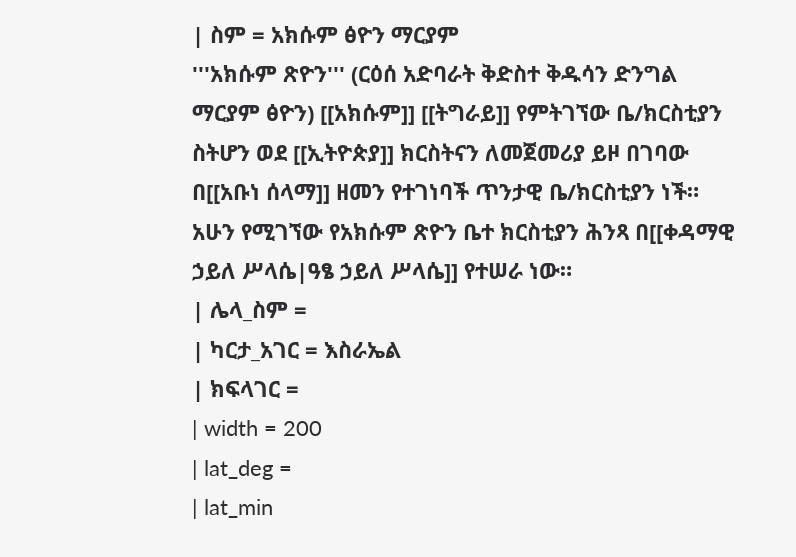| ስም = አክሱም ፅዮን ማርያም
'''አክሱም ጽዮን''' (ርዕሰ አድባራት ቅድስተ ቅዱሳን ድንግል ማርያም ፅዮን) [[አክሱም]] [[ትግራይ]] የምትገኘው ቤ/ክርስቲያን ስትሆን ወደ [[ኢትዮጵያ]] ክርስትናን ለመጀመሪያ ይዞ በገባው በ[[አቡነ ሰላማ]] ዘመን የተገነባች ጥንታዊ ቤ/ክርስቲያን ነች። አሁን የሚገኘው የአክሱም ጽዮን ቤተ ክርስቲያን ሕንጻ በ[[ቀዳማዊ ኃይለ ሥላሴ|ዓፄ ኃይለ ሥላሴ]] የተሠራ ነው።
| ሌላ_ስም =
| ካርታ_አገር = እስራኤል
| ክፍላገር =
| width = 200
| lat_deg =
| lat_min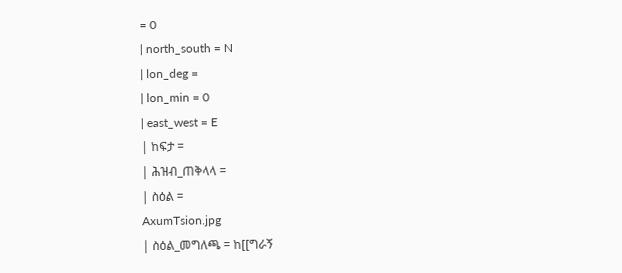= 0
| north_south = N
| lon_deg =
| lon_min = 0
| east_west = E
| ከፍታ =
| ሕዝብ_ጠቅላላ =
| ስዕል =
AxumTsion.jpg
| ስዕል_መግለጫ = ከ[[ግራኝ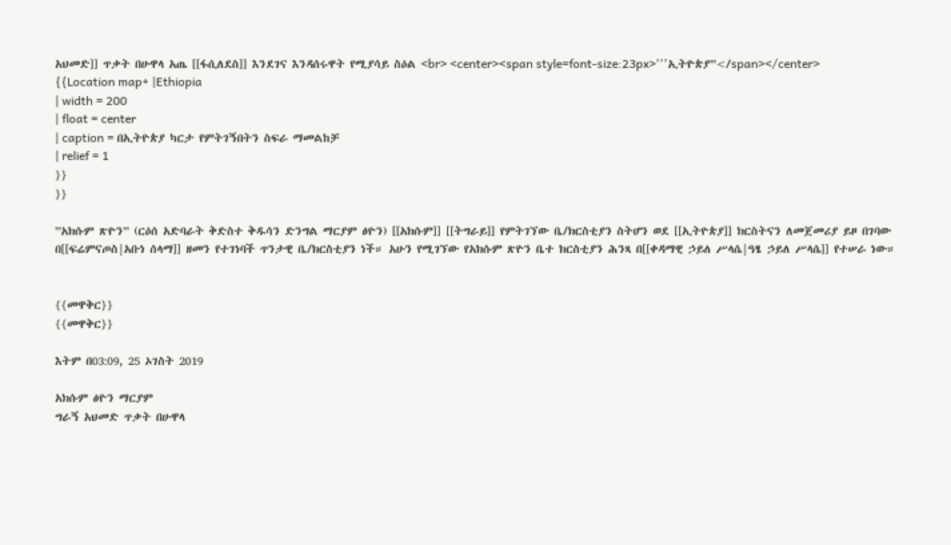አህመድ]] ጥቃት በሁዋላ አጤ [[ፋሲለደስ]] እንደገና እንዳሰሩዋት የሚያሳይ ስዕል <br> <center><span style=font-size:23px>'''ኢትዮጵያ'''</span></center>
{{Location map+ |Ethiopia
| width = 200
| float = center
| caption = በኢትዮጵያ ካርታ የምትገኝበትን ስፍራ ማመልከቻ
| relief = 1
}}
}}

'''አክሱም ጽዮን''' (ርዕሰ አድባራት ቅድስተ ቅዱሳን ድንግል ማርያም ፅዮን) [[አክሱም]] [[ትግራይ]] የምትገኘው ቤ/ክርስቲያን ስትሆን ወደ [[ኢትዮጵያ]] ክርስትናን ለመጀመሪያ ይዞ በገባው በ[[ፍሬምናጦስ|አቡነ ሰላማ]] ዘመን የተገነባች ጥንታዊ ቤ/ክርስቲያን ነች። አሁን የሚገኘው የአክሱም ጽዮን ቤተ ክርስቲያን ሕንጻ በ[[ቀዳማዊ ኃይለ ሥላሴ|ዓፄ ኃይለ ሥላሴ]] የተሠራ ነው።


{{መዋቅር}}
{{መዋቅር}}

እትም በ03:09, 25 ኦገስት 2019

አክሱም ፅዮን ማርያም
ግራኝ አህመድ ጥቃት በሁዋላ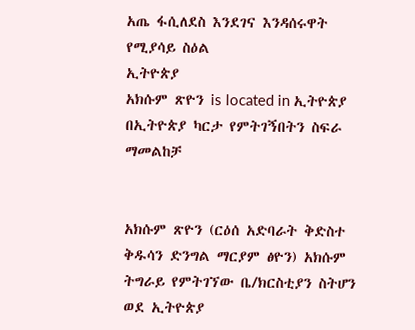አጤ ፋሲለደስ እንደገና እንዳሰሩዋት የሚያሳይ ስዕል
ኢትዮጵያ
አክሱም ጽዮን is located in ኢትዮጵያ
በኢትዮጵያ ካርታ የምትገኝበትን ስፍራ ማመልከቻ


አክሱም ጽዮን (ርዕሰ አድባራት ቅድስተ ቅዱሳን ድንግል ማርያም ፅዮን) አክሱም ትግራይ የምትገኘው ቤ/ክርስቲያን ስትሆን ወደ ኢትዮጵያ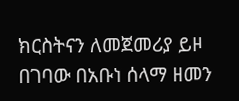ክርስትናን ለመጀመሪያ ይዞ በገባው በአቡነ ሰላማ ዘመን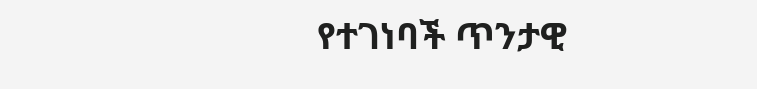የተገነባች ጥንታዊ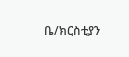ቤ/ክርስቲያን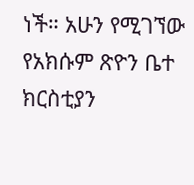ነች። አሁን የሚገኘው የአክሱም ጽዮን ቤተ ክርስቲያን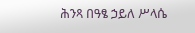ሕንጻ በዓፄ ኃይለ ሥላሴ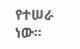የተሠራ ነው።